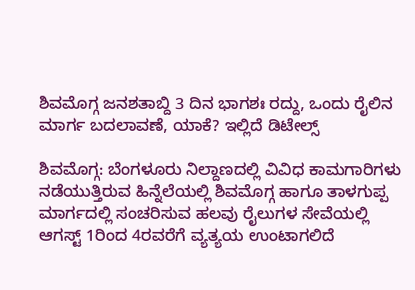ಶಿವಮೊಗ್ಗ ಜನಶತಾಬ್ದಿ 3 ದಿನ ಭಾಗಶಃ ರದ್ದು, ಒಂದು ರೈಲಿನ ಮಾರ್ಗ ಬದಲಾವಣೆ, ಯಾಕೆ? ಇಲ್ಲಿದೆ ಡಿಟೇಲ್ಸ್‌

ಶಿವಮೊಗ್ಗ: ಬೆಂಗಳೂರು ನಿಲ್ದಾಣದಲ್ಲಿ ವಿವಿಧ ಕಾಮಗಾರಿಗಳು ನಡೆಯುತ್ತಿರುವ ಹಿನ್ನೆಲೆಯಲ್ಲಿ ಶಿವಮೊಗ್ಗ ಹಾಗೂ ತಾಳಗುಪ್ಪ ಮಾರ್ಗದಲ್ಲಿ ಸಂಚರಿಸುವ ಹಲವು ರೈಲುಗಳ ಸೇವೆಯಲ್ಲಿ ಆಗಸ್ಟ್ 1ರಿಂದ 4ರವರೆಗೆ ವ್ಯತ್ಯಯ ಉಂಟಾಗಲಿದೆ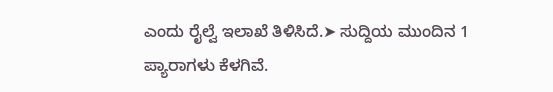ಎಂದು ರೈಲ್ವೆ ಇಲಾಖೆ ತಿಳಿಸಿದೆ.➤ ಸುದ್ದಿಯ ಮುಂದಿನ 1 ಪ್ಯಾರಾಗಳು ಕೆಳಗಿವೆ.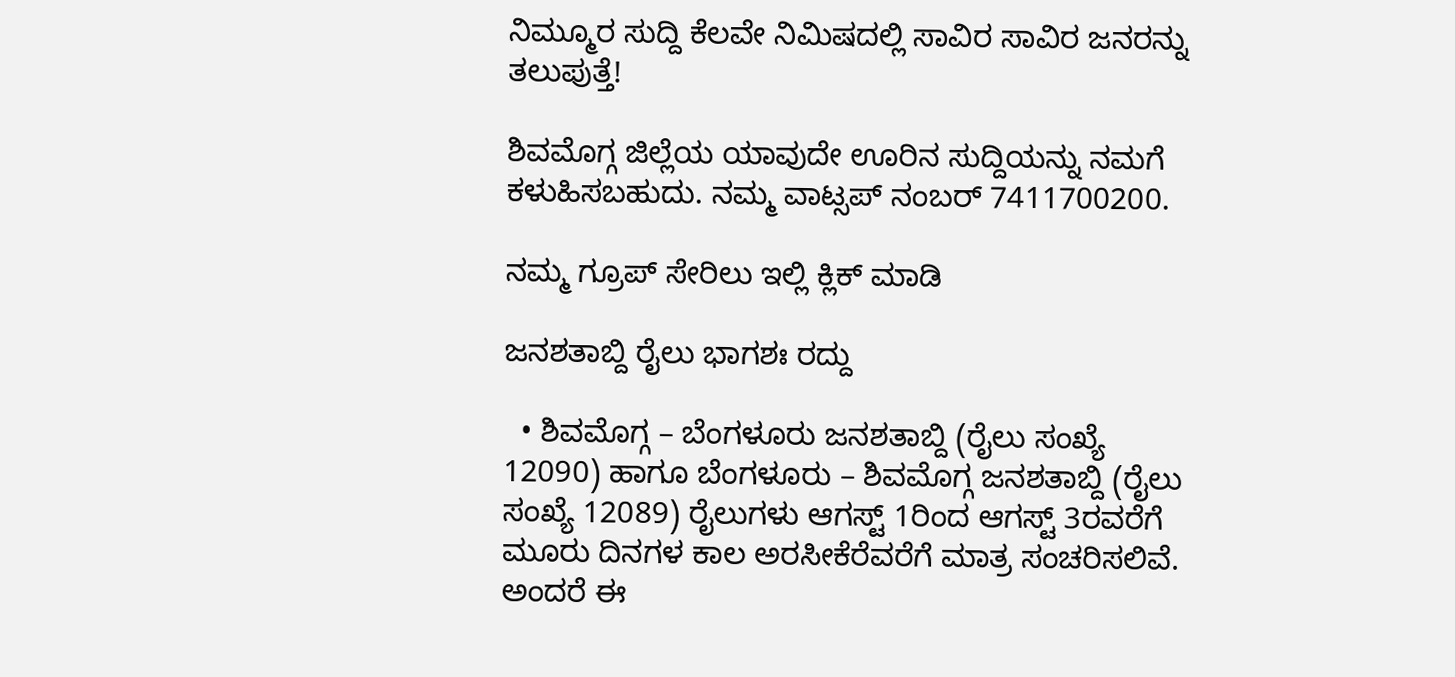ನಿಮ್ಮೂರ ಸುದ್ದಿ ಕೆಲವೇ ನಿಮಿಷದಲ್ಲಿ ಸಾವಿರ ಸಾವಿರ ಜನರನ್ನು ತಲುಪುತ್ತೆ!

ಶಿವಮೊಗ್ಗ ಜಿಲ್ಲೆಯ ಯಾವುದೇ ಊರಿನ ಸುದ್ದಿಯನ್ನು ನಮಗೆ ಕಳುಹಿಸಬಹುದು. ನಮ್ಮ ವಾಟ್ಸಪ್‌ ನಂಬರ್ 7411700200.

ನಮ್ಮ ಗ್ರೂಪ್‌ ಸೇರಿಲು ಇಲ್ಲಿ ಕ್ಲಿಕ್‌ ಮಾಡಿ

ಜನಶತಾಬ್ದಿ ರೈಲು ಭಾಗಶಃ ರದ್ದು

  • ಶಿವಮೊಗ್ಗ – ಬೆಂಗಳೂರು ಜನಶತಾಬ್ದಿ (ರೈಲು ಸಂಖ್ಯೆ 12090) ಹಾಗೂ ಬೆಂಗಳೂರು – ಶಿವಮೊಗ್ಗ ಜನಶತಾಬ್ದಿ (ರೈಲು ಸಂಖ್ಯೆ 12089) ರೈಲುಗಳು ಆಗಸ್ಟ್ 1ರಿಂದ ಆಗಸ್ಟ್ 3ರವರೆಗೆ ಮೂರು ದಿನಗಳ ಕಾಲ ಅರಸೀಕೆರೆವರೆಗೆ ಮಾತ್ರ ಸಂಚರಿಸಲಿವೆ. ಅಂದರೆ ಈ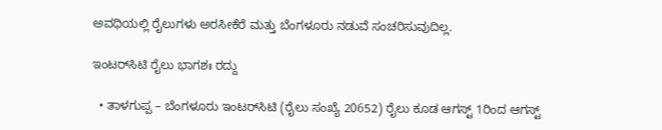ಅವಧಿಯಲ್ಲಿ ರೈಲುಗಳು ಅರಸೀಕೆರೆ ಮತ್ತು ಬೆಂಗಳೂರು ನಡುವೆ ಸಂಚರಿಸುವುದಿಲ್ಲ.

ಇಂಟರ್‌ಸಿಟಿ ರೈಲು ಭಾಗಶಃ ರದ್ದು

  • ತಾಳಗುಪ್ಪ – ಬೆಂಗಳೂರು ಇಂಟರ್‌ಸಿಟಿ (ರೈಲು ಸಂಖ್ಯೆ 20652) ರೈಲು ಕೂಡ ಆಗಸ್ಟ್ 1ರಿಂದ ಆಗಸ್ಟ್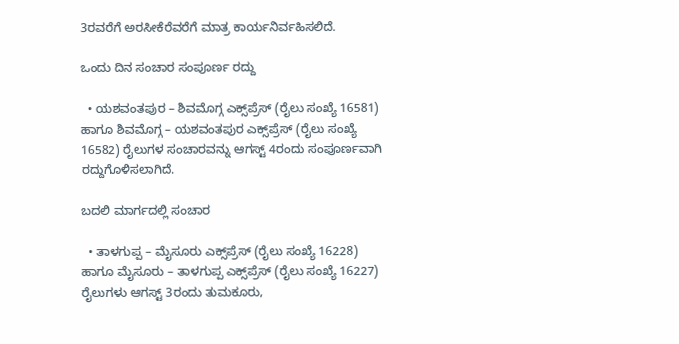3ರವರೆಗೆ ಅರಸೀಕೆರೆವರೆಗೆ ಮಾತ್ರ ಕಾರ್ಯನಿರ್ವಹಿಸಲಿದೆ.

ಒಂದು ದಿನ ಸಂಚಾರ ಸಂಪೂರ್ಣ ರದ್ದು

  • ಯಶವಂತಪುರ – ಶಿವಮೊಗ್ಗ ಎಕ್ಸ್‌ಪ್ರೆಸ್‌ (ರೈಲು ಸಂಖ್ಯೆ 16581) ಹಾಗೂ ಶಿವಮೊಗ್ಗ – ಯಶವಂತಪುರ ಎಕ್ಸ್‌ಪ್ರೆಸ್‌ (ರೈಲು ಸಂಖ್ಯೆ 16582) ರೈಲುಗಳ ಸಂಚಾರವನ್ನು ಆಗಸ್ಟ್ 4ರಂದು ಸಂಪೂರ್ಣವಾಗಿ ರದ್ದುಗೊಳಿಸಲಾಗಿದೆ.

ಬದಲಿ ಮಾರ್ಗದಲ್ಲಿ ಸಂಚಾರ

  • ತಾಳಗುಪ್ಪ – ಮೈಸೂರು ಎಕ್ಸ್‌ಪ್ರೆಸ್‌ (ರೈಲು ಸಂಖ್ಯೆ 16228) ಹಾಗೂ ಮೈಸೂರು – ತಾಳಗುಪ್ಪ ಎಕ್ಸ್‌ಪ್ರೆಸ್‌ (ರೈಲು ಸಂಖ್ಯೆ 16227) ರೈಲುಗಳು ಆಗಸ್ಟ್ 3ರಂದು ತುಮಕೂರು,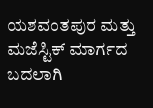ಯಶವಂತಪುರ ಮತ್ತು ಮಜೆಸ್ಟಿಕ್ ಮಾರ್ಗದ ಬದಲಾಗಿ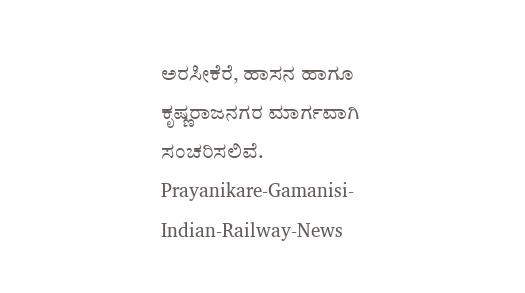ಅರಸೀಕೆರೆ, ಹಾಸನ ಹಾಗೂ ಕೃಷ್ಣರಾಜನಗರ ಮಾರ್ಗವಾಗಿ ಸಂಚರಿಸಲಿವೆ.
Prayanikare-Gamanisi-Indian-Railway-News